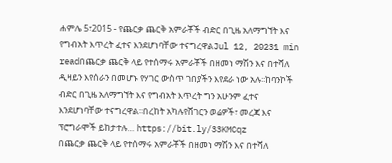ሐምሌ 5፣2015 - የጨርቃ ጨርቅ አምራቾች ብድር በጊዜ አለማግኘት እና የግብአት እጥረት ፈተና እንደሆነባቸው ተናግረዋልJul 12, 20231 min readበጨርቃ ጨርቅ ላይ የተሰማሩ አምራቾች በዘመነ ማሽን እና በተሻለ ዲዛይን እየሰራን በመሆኑ የሃገር ውስጥ ገበያችን እየደራ ነው አሉ፡፡ከባንኮች ብድር በጊዜ አለማግኘት እና የግብአት እጥረት ግን አሁንም ፈተና እንደሆነባቸው ተናግረዋል፡፡በረከት አካሉየሸገርን ወሬዎች፣ መረጃ እና ፕሮግራሞች ይከታተሉ… https://bit.ly/33KMCqz
በጨርቃ ጨርቅ ላይ የተሰማሩ አምራቾች በዘመነ ማሽን እና በተሻለ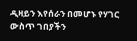ዲዛይን እየሰራን በመሆኑ የሃገር ውስጥ ገበያችን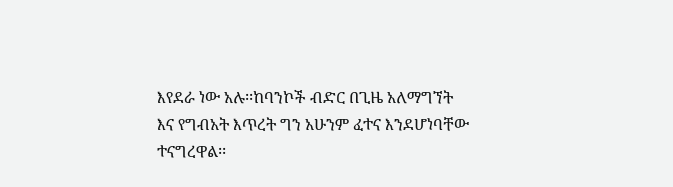እየደራ ነው አሉ፡፡ከባንኮች ብድር በጊዜ አለማግኘት እና የግብአት እጥረት ግን አሁንም ፈተና እንደሆነባቸው ተናግረዋል፡፡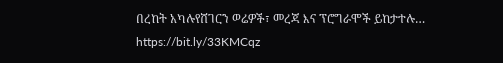በረከት አካሉየሸገርን ወሬዎች፣ መረጃ እና ፕሮግራሞች ይከታተሉ… https://bit.ly/33KMCqz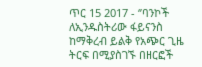ጥር 15 2017 - ‘’ባንኮች ለኢንዱስትሪው ፋይናንስ ከማቅረብ ይልቅ የአጭር ጊዜ ትርፍ በሚያስገኙ በዘርፎች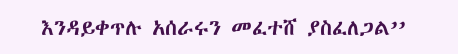እንዳይቀጥሉ አሰራሩን መፈተሸ ያስፈለጋል’’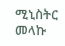ሚኒስትር መላኩ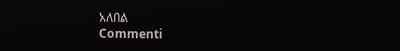አለበል
Commenti